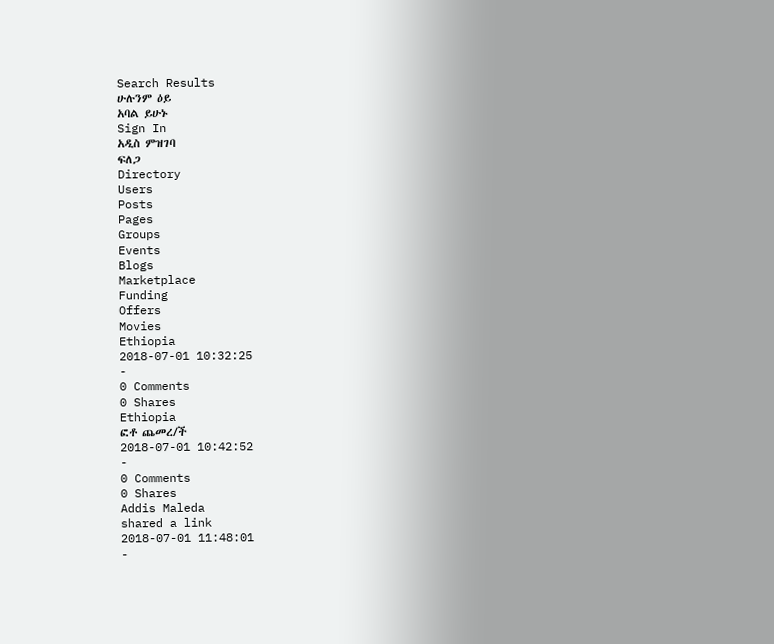Search Results
ሁሉንም ዕይ
አባል ይሁኑ
Sign In
አዲስ ምዝገባ
ፍለጋ
Directory
Users
Posts
Pages
Groups
Events
Blogs
Marketplace
Funding
Offers
Movies
Ethiopia
2018-07-01 10:32:25
-
0 Comments
0 Shares
Ethiopia
ፎቶ ጨመረ/ች
2018-07-01 10:42:52
-
0 Comments
0 Shares
Addis Maleda
shared a link
2018-07-01 11:48:01
-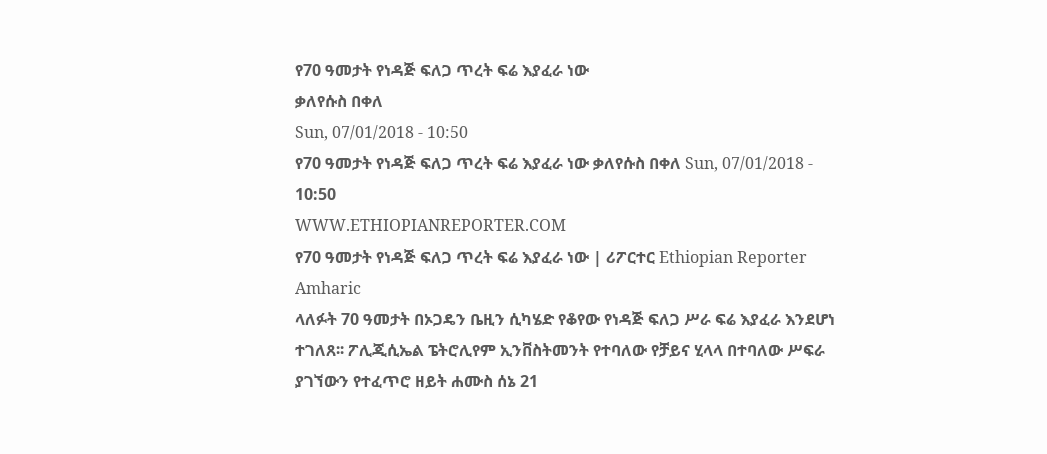የ70 ዓመታት የነዳጅ ፍለጋ ጥረት ፍሬ እያፈራ ነው
ቃለየሱስ በቀለ
Sun, 07/01/2018 - 10:50
የ70 ዓመታት የነዳጅ ፍለጋ ጥረት ፍሬ እያፈራ ነው ቃለየሱስ በቀለ Sun, 07/01/2018 - 10:50
WWW.ETHIOPIANREPORTER.COM
የ70 ዓመታት የነዳጅ ፍለጋ ጥረት ፍሬ እያፈራ ነው | ሪፖርተር Ethiopian Reporter Amharic
ላለፉት 70 ዓመታት በኦጋዴን ቤዚን ሲካሄድ የቆየው የነዳጅ ፍለጋ ሥራ ፍሬ እያፈራ እንደሆነ ተገለጸ፡፡ ፖሊጂሲኤል ፔትሮሊየም ኢንቨስትመንት የተባለው የቻይና ሂላላ በተባለው ሥፍራ ያገኘውን የተፈጥሮ ዘይት ሐሙስ ሰኔ 21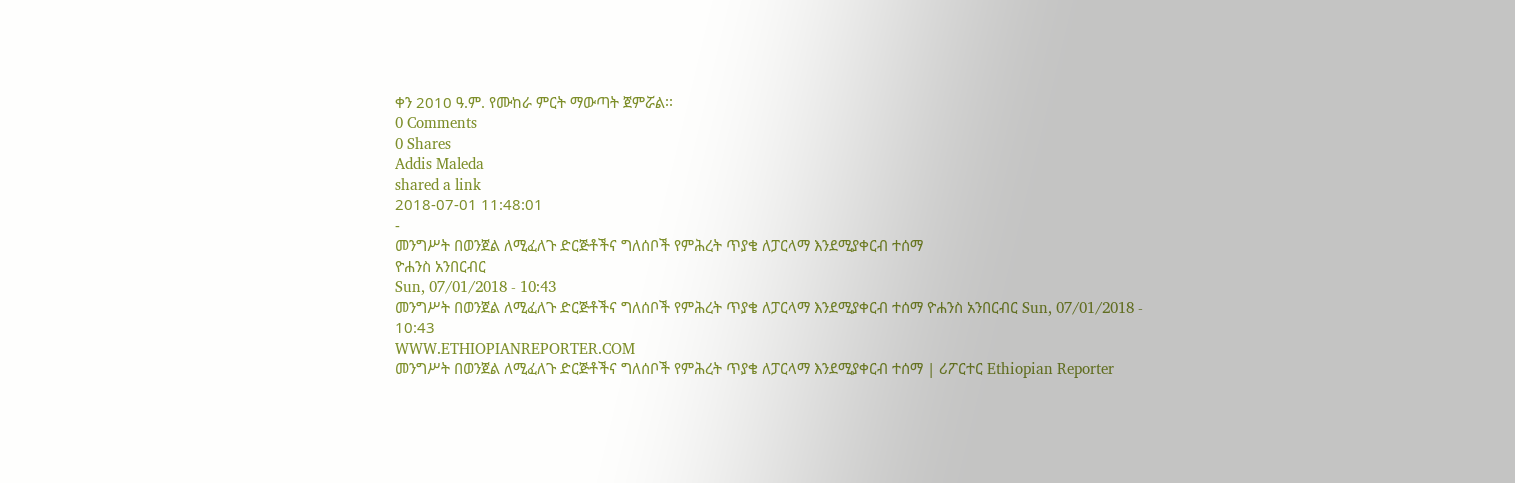ቀን 2010 ዓ.ም. የሙከራ ምርት ማውጣት ጀምሯል፡፡
0 Comments
0 Shares
Addis Maleda
shared a link
2018-07-01 11:48:01
-
መንግሥት በወንጀል ለሚፈለጉ ድርጅቶችና ግለሰቦች የምሕረት ጥያቄ ለፓርላማ እንደሚያቀርብ ተሰማ
ዮሐንስ አንበርብር
Sun, 07/01/2018 - 10:43
መንግሥት በወንጀል ለሚፈለጉ ድርጅቶችና ግለሰቦች የምሕረት ጥያቄ ለፓርላማ እንደሚያቀርብ ተሰማ ዮሐንስ አንበርብር Sun, 07/01/2018 - 10:43
WWW.ETHIOPIANREPORTER.COM
መንግሥት በወንጀል ለሚፈለጉ ድርጅቶችና ግለሰቦች የምሕረት ጥያቄ ለፓርላማ እንደሚያቀርብ ተሰማ | ሪፖርተር Ethiopian Reporter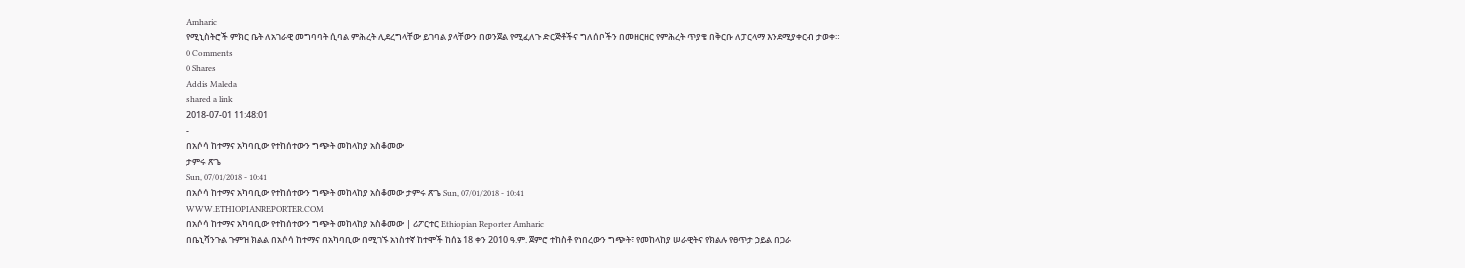Amharic
የሚኒስትሮች ምክር ቤት ለአገራዊ መግባባት ሲባል ምሕረት ሊደረግላቸው ይገባል ያላቸውን በወንጀል የሚፈለጉ ድርጅቶችና ግለሰቦችን በመዘርዘር የምሕረት ጥያቄ በቅርቡ ለፓርላማ እንደሚያቀርብ ታወቀ።
0 Comments
0 Shares
Addis Maleda
shared a link
2018-07-01 11:48:01
-
በአሶሳ ከተማና አካባቢው የተከሰተውን ግጭት መከላከያ አስቆመው
ታምሩ ጽጌ
Sun, 07/01/2018 - 10:41
በአሶሳ ከተማና አካባቢው የተከሰተውን ግጭት መከላከያ አስቆመው ታምሩ ጽጌ Sun, 07/01/2018 - 10:41
WWW.ETHIOPIANREPORTER.COM
በአሶሳ ከተማና አካባቢው የተከሰተውን ግጭት መከላከያ አስቆመው | ሪፖርተር Ethiopian Reporter Amharic
በቤኒሻንጉል ጉምዝ ክልል በአሶሳ ከተማና በአካባቢው በሚገኙ አነስተኛ ከተሞች ከሰኔ 18 ቀን 2010 ዓ.ም. ጀምሮ ተከስቶ የነበረውን ግጭት፣ የመከላከያ ሠራዊትና የክልሉ የፀጥታ ኃይል በጋራ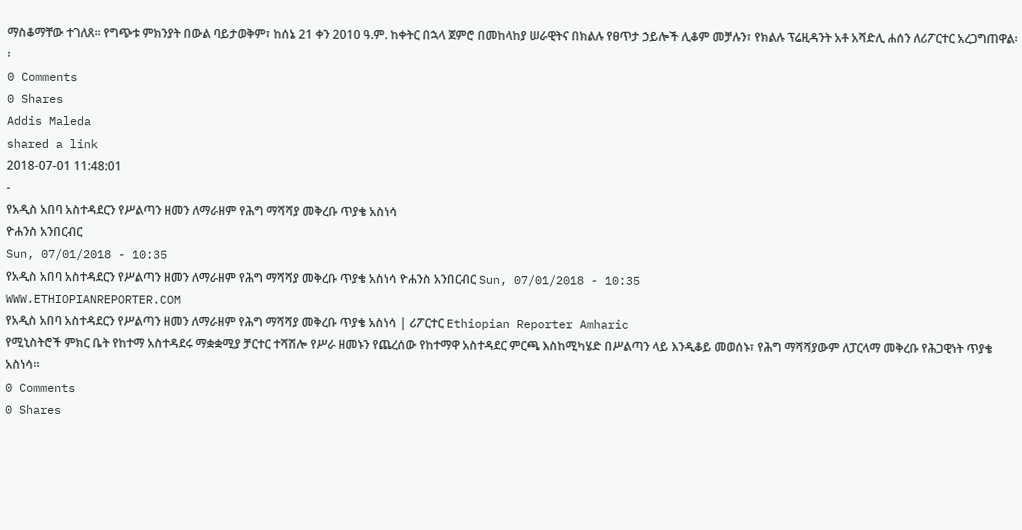ማስቆማቸው ተገለጸ፡፡ የግጭቱ ምክንያት በውል ባይታወቅም፣ ከሰኔ 21 ቀን 2010 ዓ.ም. ከቀትር በኋላ ጀምሮ በመከላከያ ሠራዊትና በክልሉ የፀጥታ ኃይሎች ሊቆም መቻሉን፣ የክልሉ ፕሬዚዳንት አቶ አሻድሊ ሐሰን ለሪፖርተር አረጋግጠዋል፡፡
0 Comments
0 Shares
Addis Maleda
shared a link
2018-07-01 11:48:01
-
የአዲስ አበባ አስተዳደርን የሥልጣን ዘመን ለማራዘም የሕግ ማሻሻያ መቅረቡ ጥያቄ አስነሳ
ዮሐንስ አንበርብር
Sun, 07/01/2018 - 10:35
የአዲስ አበባ አስተዳደርን የሥልጣን ዘመን ለማራዘም የሕግ ማሻሻያ መቅረቡ ጥያቄ አስነሳ ዮሐንስ አንበርብር Sun, 07/01/2018 - 10:35
WWW.ETHIOPIANREPORTER.COM
የአዲስ አበባ አስተዳደርን የሥልጣን ዘመን ለማራዘም የሕግ ማሻሻያ መቅረቡ ጥያቄ አስነሳ | ሪፖርተር Ethiopian Reporter Amharic
የሚኒስትሮች ምክር ቤት የከተማ አስተዳደሩ ማቋቋሚያ ቻርተር ተሻሽሎ የሥራ ዘመኑን የጨረሰው የከተማዋ አስተዳደር ምርጫ እስከሚካሄድ በሥልጣን ላይ እንዲቆይ መወሰኑ፣ የሕግ ማሻሻያውም ለፓርላማ መቅረቡ የሕጋዊነት ጥያቄ አስነሳ።
0 Comments
0 Shares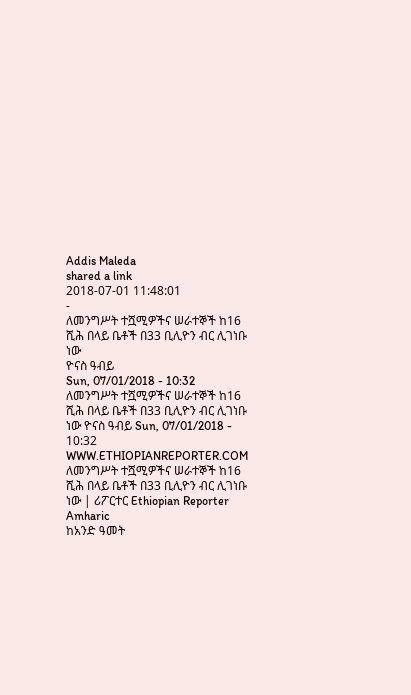Addis Maleda
shared a link
2018-07-01 11:48:01
-
ለመንግሥት ተሿሚዎችና ሠራተኞች ከ16 ሺሕ በላይ ቤቶች በ33 ቢሊዮን ብር ሊገነቡ ነው
ዮናስ ዓብይ
Sun, 07/01/2018 - 10:32
ለመንግሥት ተሿሚዎችና ሠራተኞች ከ16 ሺሕ በላይ ቤቶች በ33 ቢሊዮን ብር ሊገነቡ ነው ዮናስ ዓብይ Sun, 07/01/2018 - 10:32
WWW.ETHIOPIANREPORTER.COM
ለመንግሥት ተሿሚዎችና ሠራተኞች ከ16 ሺሕ በላይ ቤቶች በ33 ቢሊዮን ብር ሊገነቡ ነው | ሪፖርተር Ethiopian Reporter Amharic
ከአንድ ዓመት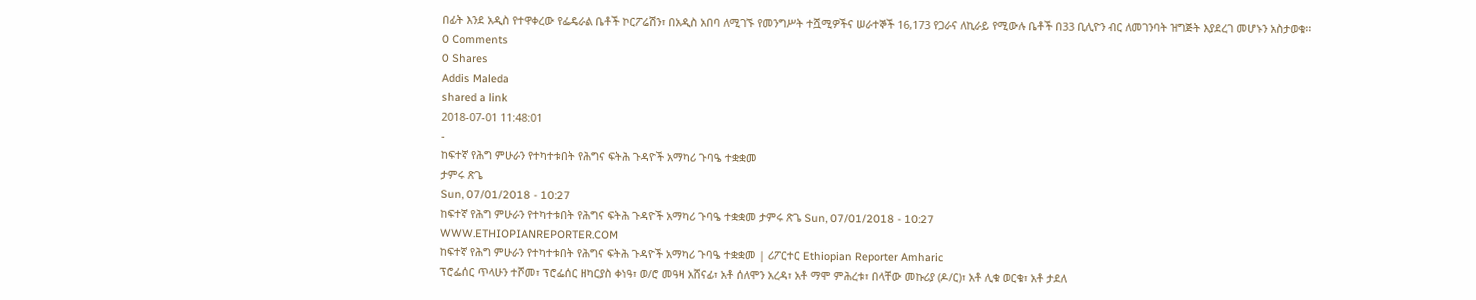በፊት እንደ አዲስ የተዋቀረው የፌዴራል ቤቶች ኮርፖሬሽን፣ በአዲስ አበባ ለሚገኙ የመንግሥት ተሿሚዎችና ሠራተኞች 16,173 የጋራና ለኪራይ የሚውሉ ቤቶች በ33 ቢሊዮን ብር ለመገንባት ዝግጅት እያደረገ መሆኑን አስታወቁ፡፡
0 Comments
0 Shares
Addis Maleda
shared a link
2018-07-01 11:48:01
-
ከፍተኛ የሕግ ምሁራን የተካተቱበት የሕግና ፍትሕ ጉዳዮች አማካሪ ጉባዔ ተቋቋመ
ታምሩ ጽጌ
Sun, 07/01/2018 - 10:27
ከፍተኛ የሕግ ምሁራን የተካተቱበት የሕግና ፍትሕ ጉዳዮች አማካሪ ጉባዔ ተቋቋመ ታምሩ ጽጌ Sun, 07/01/2018 - 10:27
WWW.ETHIOPIANREPORTER.COM
ከፍተኛ የሕግ ምሁራን የተካተቱበት የሕግና ፍትሕ ጉዳዮች አማካሪ ጉባዔ ተቋቋመ | ሪፖርተር Ethiopian Reporter Amharic
ፕሮፌሰር ጥላሁን ተሾመ፣ ፕሮፌሰር ዘካርያስ ቀነዓ፣ ወ/ሮ መዓዛ አሸናፊ፣ አቶ ሰለሞን አረዳ፣ አቶ ማሞ ምሕረቱ፣ በላቸው መኩሪያ (ዶ/ር)፣ አቶ ሊቁ ወርቁ፣ አቶ ታደለ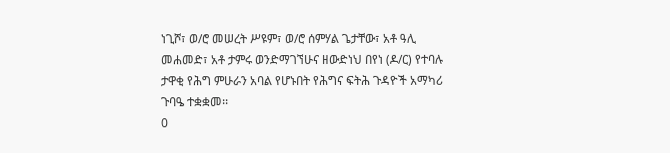ነጊሾ፣ ወ/ሮ መሠረት ሥዩም፣ ወ/ሮ ሰምሃል ጌታቸው፣ አቶ ዓሊ መሐመድ፣ አቶ ታምሩ ወንድማገኘሁና ዘውድነህ በየነ (ዶ/ር) የተባሉ ታዋቂ የሕግ ምሁራን አባል የሆኑበት የሕግና ፍትሕ ጉዳዮች አማካሪ ጉባዔ ተቋቋመ፡፡
0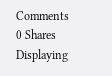Comments
0 Shares
Displaying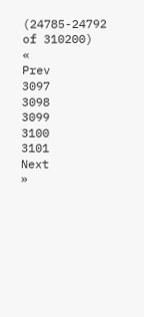(24785-24792 of 310200)
«
Prev
3097
3098
3099
3100
3101
Next
»